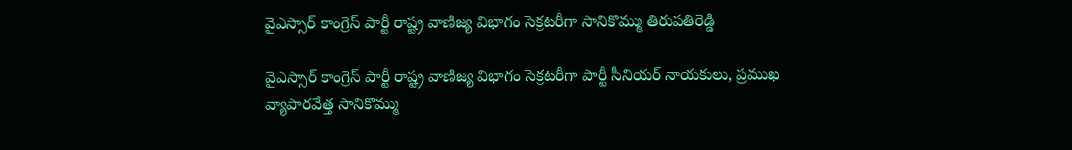వైఎస్సార్ కాంగ్రెస్ పార్టీ రాష్ట్ర వాణిజ్య విభాగం సెక్రటరీగా సానికొమ్ము తిరుపతిరెడ్డి

వైఎస్సార్ కాంగ్రెస్ పార్టీ రాష్ట్ర వాణిజ్య విభాగం సెక్రటరీగా పార్టీ సీనియర్ నాయకులు, ప్రముఖ వ్యాపారవేత్త సానికొమ్ము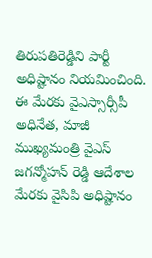తిరుపతిరెడ్డిని పార్టీ అధిష్టానం నియమించింది. ఈ మేరకు వైఎస్సార్సీపీ అధినేత, మాజీ ముఖ్యమంత్రి వైఎస్ జగన్మోహన్ రెడ్డి ఆదేశాల మేరకు వైసిపి అధిష్టానం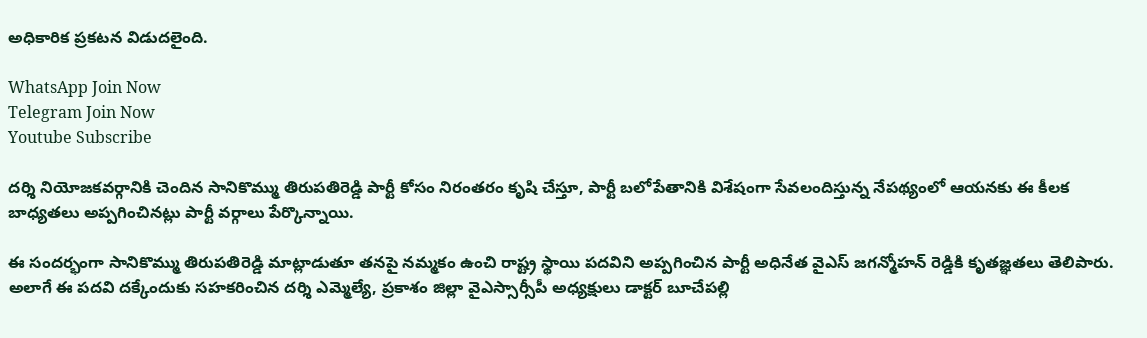అధికారిక ప్రకటన విడుదలైంది.

WhatsApp Join Now
Telegram Join Now
Youtube Subscribe

దర్శి నియోజకవర్గానికి చెందిన సానికొమ్ము తిరుపతిరెడ్డి పార్టీ కోసం నిరంతరం కృషి చేస్తూ, పార్టీ బలోపేతానికి విశేషంగా సేవలందిస్తున్న నేపథ్యంలో ఆయనకు ఈ కీలక బాధ్యతలు అప్పగించినట్లు పార్టీ వర్గాలు పేర్కొన్నాయి.

ఈ సందర్భంగా సానికొమ్ము తిరుపతిరెడ్డి మాట్లాడుతూ తనపై నమ్మకం ఉంచి రాష్ట్ర స్థాయి పదవిని అప్పగించిన పార్టీ అధినేత వైఎస్ జగన్మోహన్ రెడ్డికి కృతజ్ఞతలు తెలిపారు. అలాగే ఈ పదవి దక్కేందుకు సహకరించిన దర్శి ఎమ్మెల్యే, ప్రకాశం జిల్లా వైఎస్సార్సీపీ అధ్యక్షులు డాక్టర్ బూచేపల్లి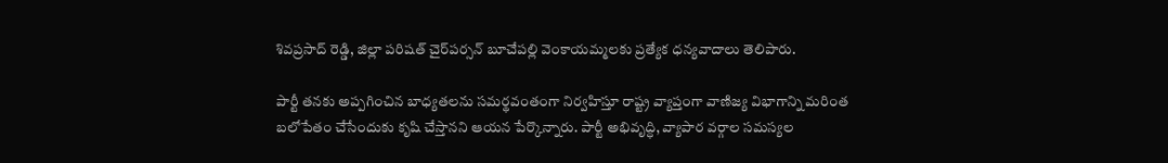శివప్రసాద్ రెడ్డి, జిల్లా పరిషత్ చైర్‌పర్సన్ బూచేపల్లి వెంకాయమ్మలకు ప్రత్యేక ధన్యవాదాలు తెలిపారు.

పార్టీ తనకు అప్పగించిన బాధ్యతలను సమర్థవంతంగా నిర్వహిస్తూ రాష్ట్ర వ్యాప్తంగా వాణిజ్య విభాగాన్ని మరింత బలోపేతం చేసేందుకు కృషి చేస్తానని ఆయన పేర్కొన్నారు. పార్టీ అభివృద్ధి, వ్యాపార వర్గాల సమస్యల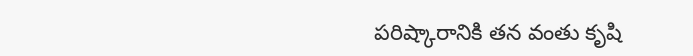పరిష్కారానికి తన వంతు కృషి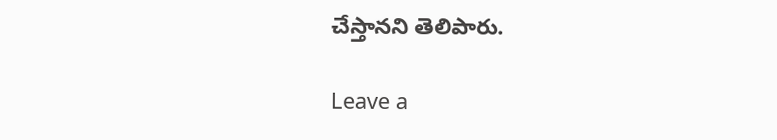చేస్తానని తెలిపారు.

Leave a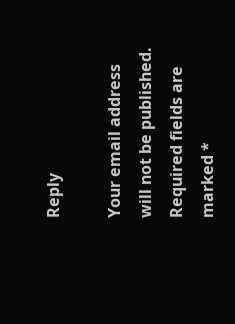Reply

Your email address will not be published. Required fields are marked *